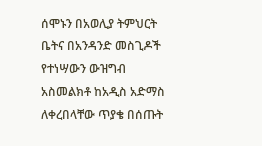ሰሞኑን በአወሊያ ትምህርት ቤትና በአንዳንድ መስጊዶች የተነሣውን ውዝግብ አስመልክቶ ከአዲስ አድማስ ለቀረበላቸው ጥያቄ በሰጡት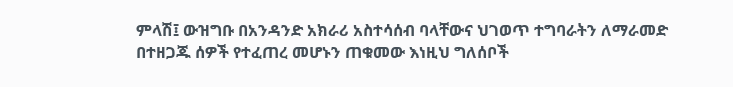ምላሽ፤ ውዝግቡ በአንዳንድ አክራሪ አስተሳሰብ ባላቸውና ህገወጥ ተግባራትን ለማራመድ በተዘጋጁ ሰዎች የተፈጠረ መሆኑን ጠቁመው እነዚህ ግለሰቦች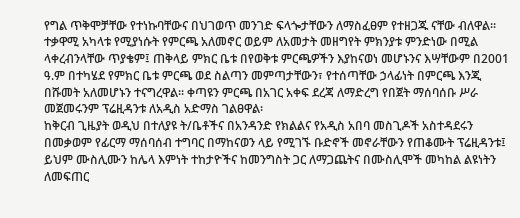የግል ጥቅሞቻቸው የተነኩባቸውና በህገወጥ መንገድ ፍላጐታቸውን ለማስፈፀም የተዘጋጁ ናቸው ብለዋል፡፡ ተቃዋሚ አካላቱ የሚያነሱት የምርጫ አለመኖር ወይም ለአመታት መዘግየት ምክንያቱ ምንድነው በሚል ላቀረብንላቸው ጥያቄም፤ ጠቅላይ ምክር ቤቱ በየወቅቱ ምርጫዎችን እያከናወነ መሆኑንና እሣቸውም በ2001 ዓ.ም በተካሄደ የምክር ቤቱ ምርጫ ወደ ስልጣን መምጣታቸውን፣ የተሰጣቸው ኃላፊነት በምርጫ እንጂ በሹመት አለመሆኑን ተናግረዋል፡፡ ቀጣዩን ምርጫ በአገር አቀፍ ደረጃ ለማድረግ የበጀት ማሰባሰቡ ሥራ መጀመሩንም ፕሬዚዳንቱ ለአዲስ አድማስ ገልፀዋል፡
ከቅርብ ጊዜያት ወዲህ በተለያዩ ት/ቤቶችና በአንዳንድ የክልልና የአዲስ አበባ መስጊዶች አስተዳደሩን በመቃወም የፊርማ ማሰባሰብ ተግባር በማከናወን ላይ የሚገኙ ቡድኖች መኖራቸውን የጠቆሙት ፕሬዚዳንቱ፤ ይህም ሙስሊሙን ከሌላ እምነት ተከታዮችና ከመንግስት ጋር ለማጋጨትና በሙስሊሞች መካከል ልዩነትን ለመፍጠር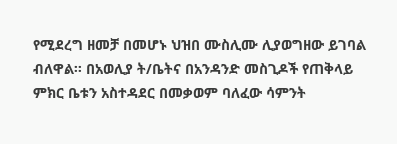የሚደረግ ዘመቻ በመሆኑ ህዝበ ሙስሊሙ ሊያወግዘው ይገባል ብለዋል፡፡ በአወሊያ ት/ቤትና በአንዳንድ መስጊዶች የጠቅላይ ምክር ቤቱን አስተዳደር በመቃወም ባለፈው ሳምንት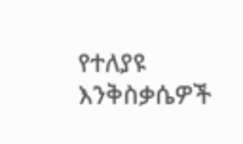የተለያዩ እንቅስቃሴዎች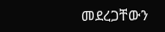መደረጋቸውን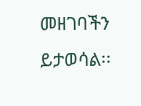መዘገባችን ይታወሳል፡፡